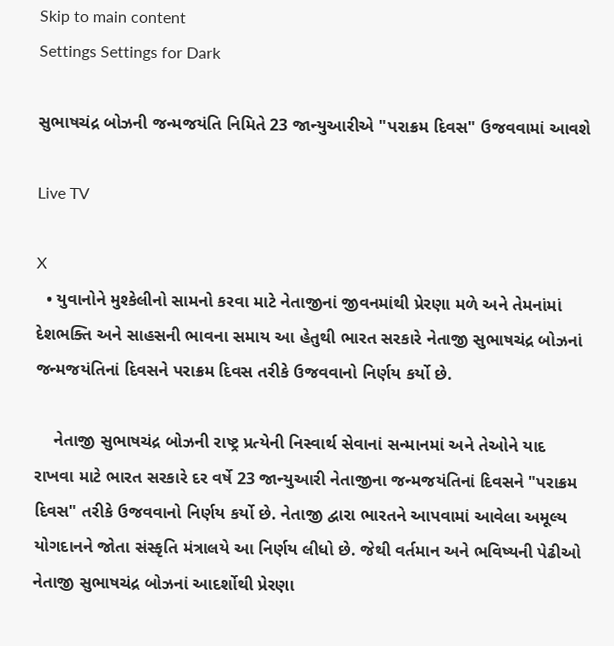Skip to main content
Settings Settings for Dark

સુભાષચંદ્ર બોઝની જન્મજયંતિ નિમિતે 23 જાન્યુઆરીએ "પરાક્રમ દિવસ" ઉજવવામાં આવશે

Live TV

X
  • યુવાનોને મુશ્કેલીનો સામનો કરવા માટે નેતાજીનાં જીવનમાંથી પ્રેરણા મળે અને તેમનાંમાં દેશભક્તિ અને સાહસની ભાવના સમાય આ હેતુથી ભારત સરકારે નેતાજી સુભાષચંદ્ર બોઝનાં જન્મજયંતિનાં દિવસને પરાક્રમ દિવસ તરીકે ઉજવવાનો નિર્ણય કર્યો છે.

    નેતાજી સુભાષચંદ્ર બોઝની રાષ્ટ્ર પ્રત્યેની નિસ્વાર્થ સેવાનાં સન્માનમાં અને તેઓને યાદ રાખવા માટે ભારત સરકારે દર વર્ષે 23 જાન્યુઆરી નેતાજીના જન્મજયંતિનાં દિવસને "પરાક્રમ દિવસ" તરીકે ઉજવવાનો નિર્ણય કર્યો છે. નેતાજી દ્વારા ભારતને આપવામાં આવેલા અમૂલ્ય યોગદાનને જોતા સંસ્કૃતિ મંત્રાલયે આ નિર્ણય લીધો છે. જેથી વર્તમાન અને ભવિષ્યની પેઢીઓ નેતાજી સુભાષચંદ્ર બોઝનાં આદર્શોથી પ્રેરણા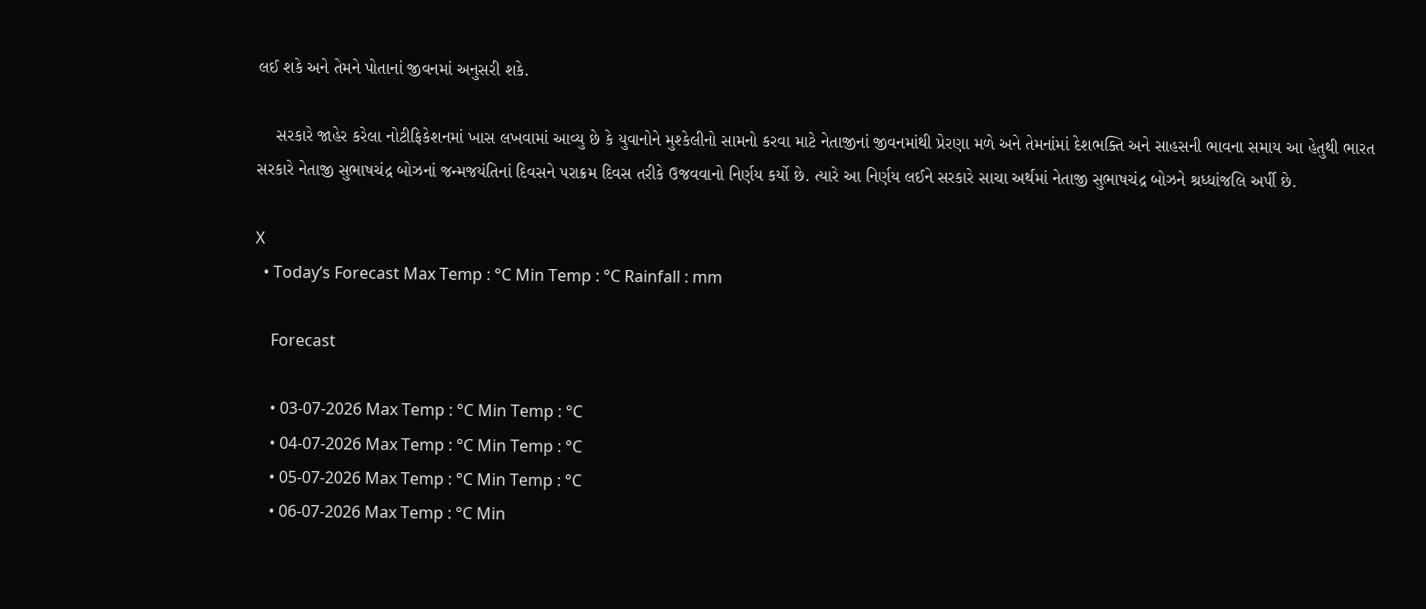લઈ શકે અને તેમને પોતાનાં જીવનમાં અનુસરી શકે.

    સરકારે જાહેર કરેલા નોટીફિકેશનમાં ખાસ લખવામાં આવ્યુ છે કે યુવાનોને મુશ્કેલીનો સામનો કરવા માટે નેતાજીનાં જીવનમાંથી પ્રેરણા મળે અને તેમનાંમાં દેશભક્તિ અને સાહસની ભાવના સમાય આ હેતુથી ભારત સરકારે નેતાજી સુભાષચંદ્ર બોઝનાં જન્મજયંતિનાં દિવસને પરાક્રમ દિવસ તરીકે ઉજવવાનો નિર્ણય કર્યો છે. ત્યારે આ નિર્ણય લઈને સરકારે સાચા અર્થમાં નેતાજી સુભાષચંદ્ર બોઝને શ્રધ્ધાંજલિ અર્પી છે.

X
  • Today’s Forecast Max Temp : °C Min Temp : °C Rainfall : mm

    Forecast

    • 03-07-2026 Max Temp : °C Min Temp : °C
    • 04-07-2026 Max Temp : °C Min Temp : °C
    • 05-07-2026 Max Temp : °C Min Temp : °C
    • 06-07-2026 Max Temp : °C Min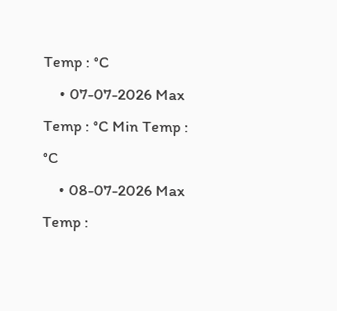Temp : °C
    • 07-07-2026 Max Temp : °C Min Temp : °C
    • 08-07-2026 Max Temp :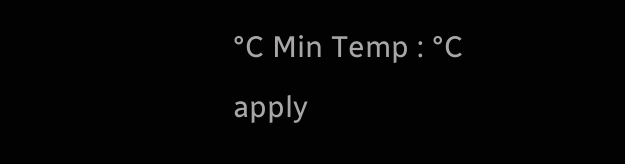°C Min Temp : °C
apply